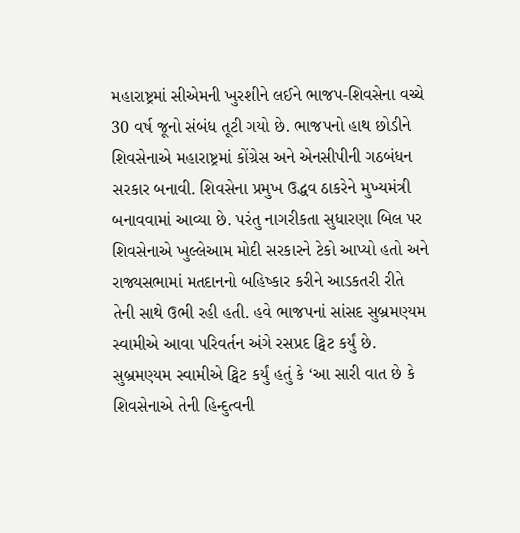મહારાષ્ટ્રમાં સીએમની ખુરશીને લઈને ભાજપ-શિવસેના વચ્ચે 30 વર્ષ જૂનો સંબંધ તૂટી ગયો છે. ભાજપનો હાથ છોડીને શિવસેનાએ મહારાષ્ટ્રમાં કોંગ્રેસ અને એનસીપીની ગઠબંધન સરકાર બનાવી. શિવસેના પ્રમુખ ઉદ્ધવ ઠાકરેને મુખ્યમંત્રી બનાવવામાં આવ્યા છે. પરંતુ નાગરીકતા સુધારણા બિલ પર શિવસેનાએ ખુલ્લેઆમ મોદી સરકારને ટેકો આપ્યો હતો અને રાજ્યસભામાં મતદાનનો બહિષ્કાર કરીને આડકતરી રીતે તેની સાથે ઉભી રહી હતી. હવે ભાજપનાં સાંસદ સુબ્રમણ્યમ સ્વામીએ આવા પરિવર્તન અંગે રસપ્રદ ટ્વિટ કર્યું છે.
સુબ્રમણ્યમ સ્વામીએ ટ્વિટ કર્યું હતું કે ‘આ સારી વાત છે કે શિવસેનાએ તેની હિન્દુત્વની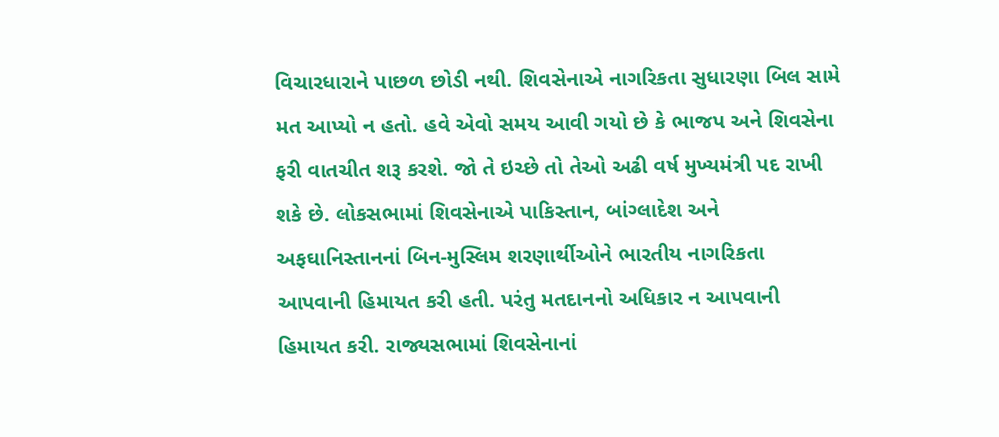વિચારધારાને પાછળ છોડી નથી. શિવસેનાએ નાગરિકતા સુધારણા બિલ સામે મત આપ્યો ન હતો. હવે એવો સમય આવી ગયો છે કે ભાજપ અને શિવસેના ફરી વાતચીત શરૂ કરશે. જો તે ઇચ્છે તો તેઓ અઢી વર્ષ મુખ્યમંત્રી પદ રાખી શકે છે. લોકસભામાં શિવસેનાએ પાકિસ્તાન, બાંગ્લાદેશ અને અફઘાનિસ્તાનનાં બિન-મુસ્લિમ શરણાર્થીઓને ભારતીય નાગરિકતા આપવાની હિમાયત કરી હતી. પરંતુ મતદાનનો અધિકાર ન આપવાની હિમાયત કરી. રાજ્યસભામાં શિવસેનાનાં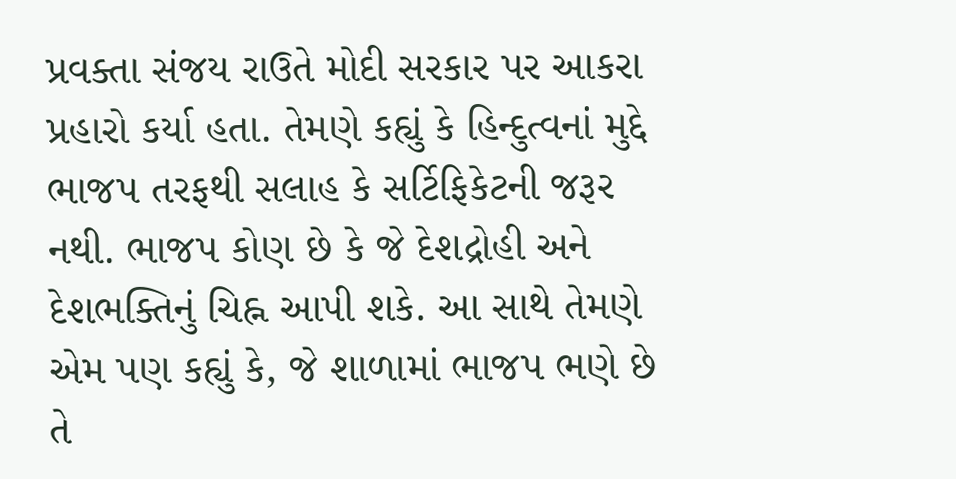પ્રવક્તા સંજય રાઉતે મોદી સરકાર પર આકરા પ્રહારો કર્યા હતા. તેમણે કહ્યું કે હિન્દુત્વનાં મુદ્દે ભાજપ તરફથી સલાહ કે સર્ટિફિકેટની જરૂર નથી. ભાજપ કોણ છે કે જે દેશદ્રોહી અને દેશભક્તિનું ચિહ્ન આપી શકે. આ સાથે તેમણે એમ પણ કહ્યું કે, જે શાળામાં ભાજપ ભણે છે તે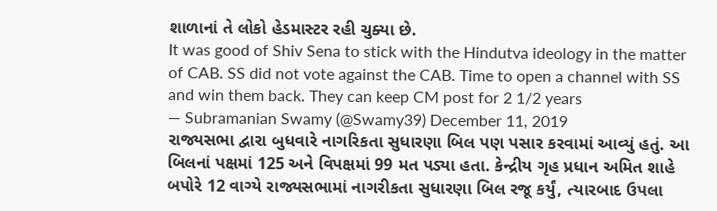શાળાનાં તે લોકો હેડમાસ્ટર રહી ચુક્યા છે.
It was good of Shiv Sena to stick with the Hindutva ideology in the matter of CAB. SS did not vote against the CAB. Time to open a channel with SS and win them back. They can keep CM post for 2 1/2 years
— Subramanian Swamy (@Swamy39) December 11, 2019
રાજ્યસભા દ્વારા બુધવારે નાગરિકતા સુધારણા બિલ પણ પસાર કરવામાં આવ્યું હતું. આ બિલનાં પક્ષમાં 125 અને વિપક્ષમાં 99 મત પડ્યા હતા. કેન્દ્રીય ગૃહ પ્રધાન અમિત શાહે બપોરે 12 વાગ્યે રાજ્યસભામાં નાગરીકતા સુધારણા બિલ રજૂ કર્યું, ત્યારબાદ ઉપલા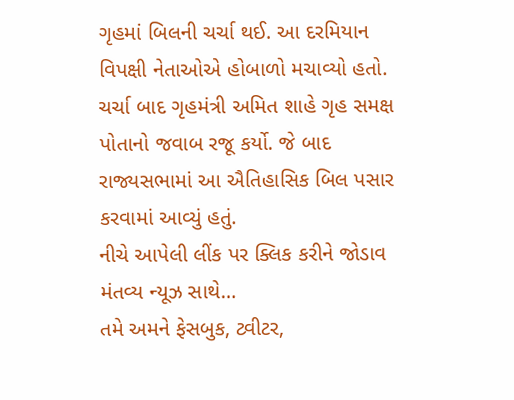ગૃહમાં બિલની ચર્ચા થઈ. આ દરમિયાન વિપક્ષી નેતાઓએ હોબાળો મચાવ્યો હતો. ચર્ચા બાદ ગૃહમંત્રી અમિત શાહે ગૃહ સમક્ષ પોતાનો જવાબ રજૂ કર્યો. જે બાદ રાજ્યસભામાં આ ઐતિહાસિક બિલ પસાર કરવામાં આવ્યું હતું.
નીચે આપેલી લીંક પર ક્લિક કરીને જોડાવ મંતવ્ય ન્યૂઝ સાથે…
તમે અમને ફેસબુક, ટ્વીટર,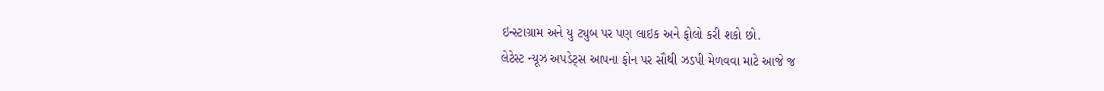ઇન્સ્ટાગ્રામ અને યુ ટ્યુબ પર પણ લાઇક અને ફોલો કરી શકો છો.
લેટેસ્ટ ન્યૂઝ અપડેટ્સ આપના ફોન પર સૌથી ઝડપી મેળવવા માટે આજે જ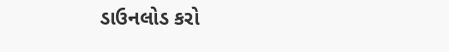ડાઉનલોડ કરો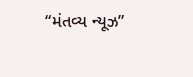“મંતવ્ય ન્યૂઝ”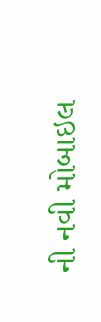ની નવી મોબાઇલ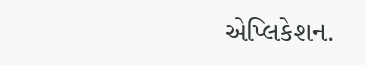એપ્લિકેશન.